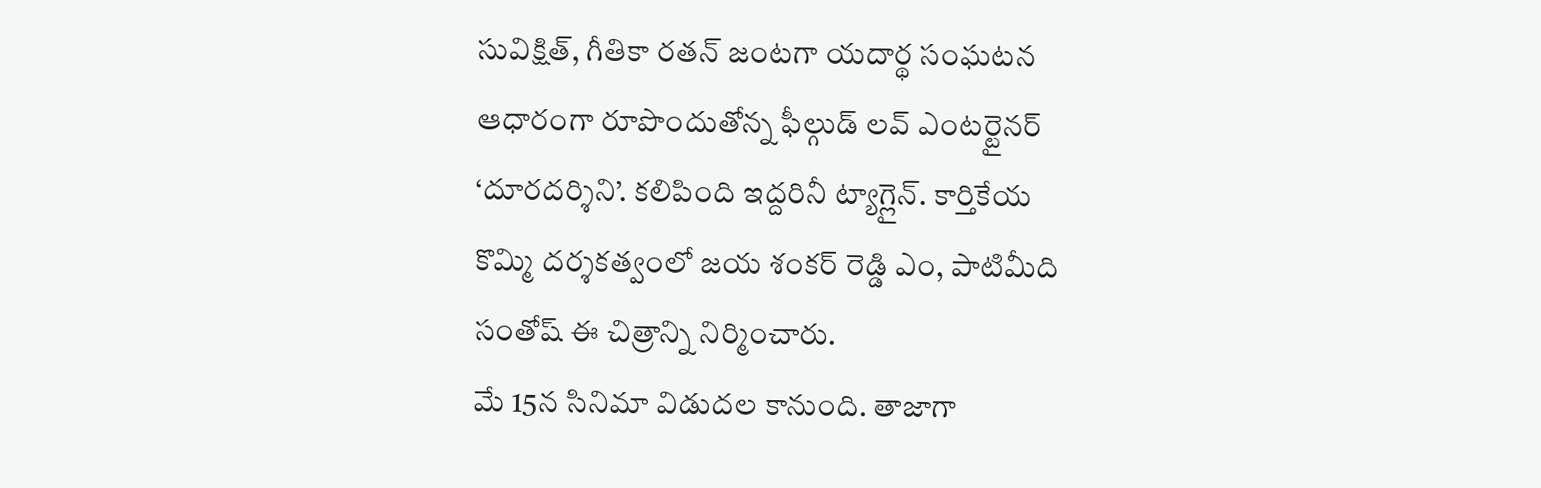సువిక్షిత్, గీతికా రతన్ జంటగా యదార్థ సంఘటన ఆధారంగా రూపొందుతోన్న ఫీల్గుడ్ లవ్ ఎంటర్టైనర్ ‘దూరదర్శిని’. కలిపింది ఇద్దరినీ ట్యాగ్లైన్. కార్తికేయ కొమ్మి దర్శకత్వంలో జయ శంకర్ రెడ్డి ఎం, పాటిమీది సంతోష్ ఈ చిత్రాన్ని నిర్మించారు.
మే 15న సినిమా విడుదల కానుంది. తాజాగా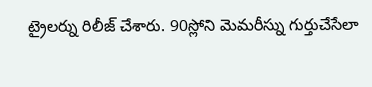ట్రైలర్ను రిలీజ్ చేశారు. 90స్లోని మెమరీస్ను గుర్తుచేసేలా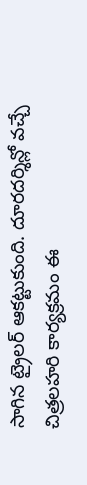సాగిన ట్రైలర్ ఆకట్టుకుంది. దూరదర్శిన్లో వచ్చే చిత్రలహరి కార్యక్రమం ఈ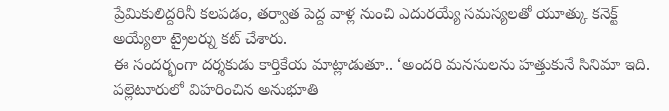ప్రేమికులిద్దరినీ కలపడం, తర్వాత పెద్ద వాళ్ల నుంచి ఎదురయ్యే సమస్యలతో యూత్కు కనెక్ట్ అయ్యేలా ట్రైలర్ను కట్ చేశారు.
ఈ సందర్భంగా దర్శకుడు కార్తికేయ మాట్లాడుతూ.. ‘అందరి మనసులను హత్తుకునే సినిమా ఇది. పల్లెటూరులో విహరించిన అనుభూతి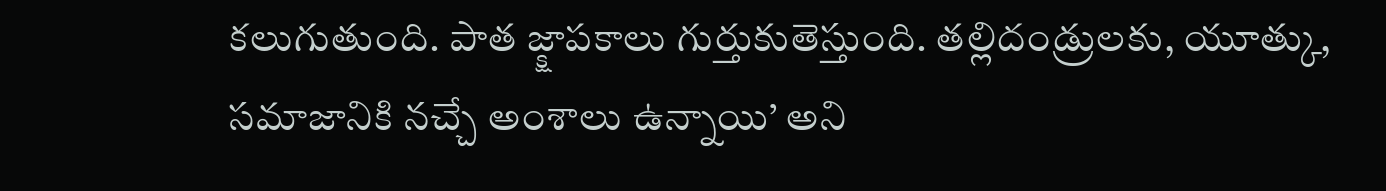కలుగుతుంది. పాత జ్క్షాపకాలు గుర్తుకుతెస్తుంది. తల్లిదండ్రులకు, యూత్కు, సమాజానికి నచ్చే అంశాలు ఉన్నాయి’ అని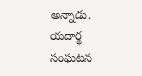అన్నాడు. యదార్థ సంఘటన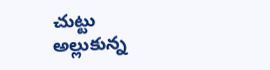చుట్టు అల్లుకున్న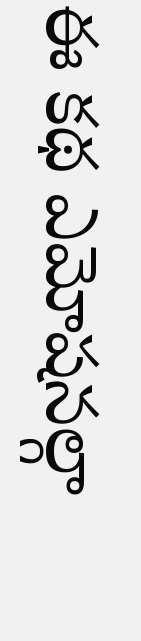ఈ కథ ఎమోషనల్గా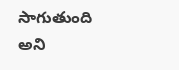సాగుతుంది అని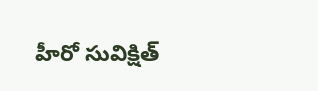హీరో సువిక్షిత్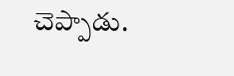చెప్పాడు.